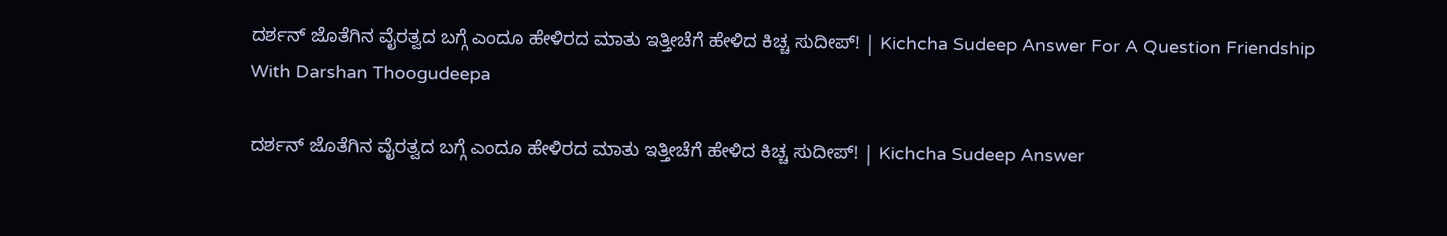ದರ್ಶನ್ ಜೊತೆಗಿನ ವೈರತ್ವದ ಬಗ್ಗೆ ಎಂದೂ ಹೇಳಿರದ ಮಾತು ಇತ್ತೀಚೆಗೆ ಹೇಳಿದ ಕಿಚ್ಚ ಸುದೀಪ್! | Kichcha Sudeep Answer For A Question Friendship With Darshan Thoogudeepa

ದರ್ಶನ್ ಜೊತೆಗಿನ ವೈರತ್ವದ ಬಗ್ಗೆ ಎಂದೂ ಹೇಳಿರದ ಮಾತು ಇತ್ತೀಚೆಗೆ ಹೇಳಿದ ಕಿಚ್ಚ ಸುದೀಪ್! | Kichcha Sudeep Answer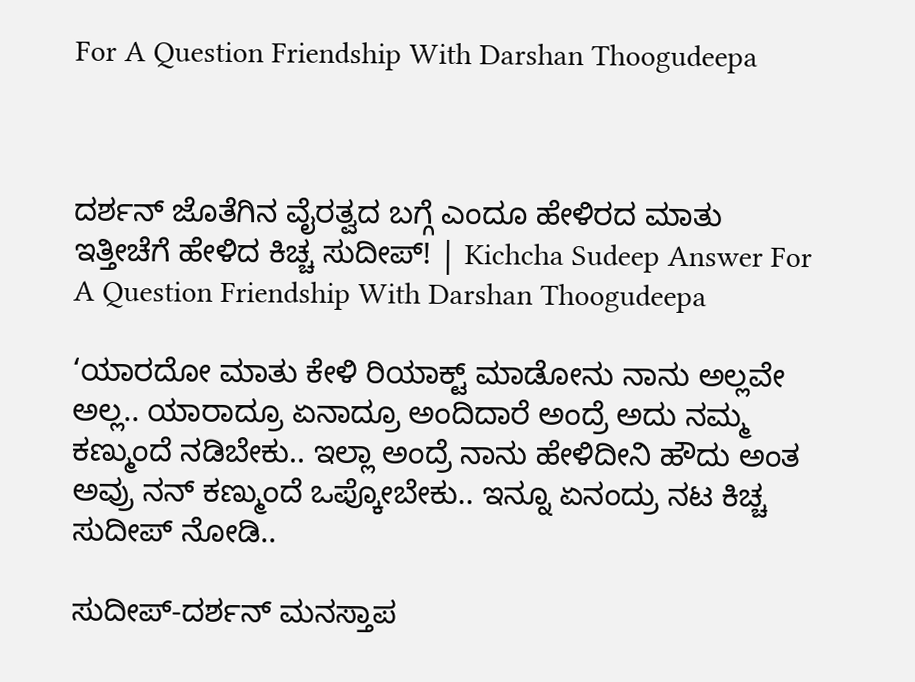For A Question Friendship With Darshan Thoogudeepa



ದರ್ಶನ್ ಜೊತೆಗಿನ ವೈರತ್ವದ ಬಗ್ಗೆ ಎಂದೂ ಹೇಳಿರದ ಮಾತು ಇತ್ತೀಚೆಗೆ ಹೇಳಿದ ಕಿಚ್ಚ ಸುದೀಪ್! | Kichcha Sudeep Answer For A Question Friendship With Darshan Thoogudeepa

‘ಯಾರದೋ ಮಾತು ಕೇಳಿ ರಿಯಾಕ್ಟ್ ಮಾಡೋನು ನಾನು ಅಲ್ಲವೇ ಅಲ್ಲ.. ಯಾರಾದ್ರೂ ಏನಾದ್ರೂ ಅಂದಿದಾರೆ ಅಂದ್ರೆ ಅದು ನಮ್ಮ ಕಣ್ಮುಂದೆ ನಡಿಬೇಕು.. ಇಲ್ಲಾ ಅಂದ್ರೆ ನಾನು ಹೇಳಿದೀನಿ ಹೌದು ಅಂತ ಅವ್ರು ನನ್ ಕಣ್ಮುಂದೆ ಒಪ್ಕೋಬೇಕು.. ಇನ್ನೂ ಏನಂದ್ರು ನಟ ಕಿಚ್ಚ ಸುದೀಪ್ ನೋಡಿ..

ಸುದೀಪ್‌-ದರ್ಶನ್ ಮನಸ್ತಾಪ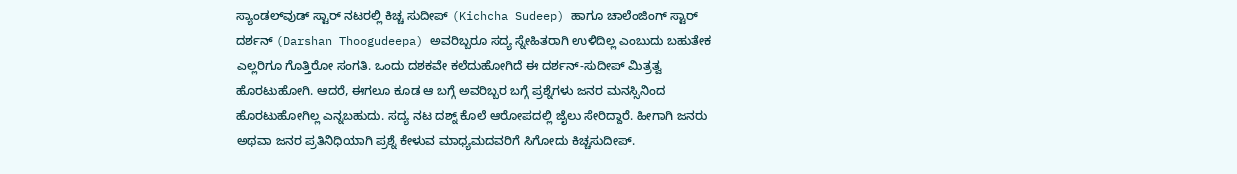ಸ್ಯಾಂಡಲ್‌ವುಡ್ ಸ್ಟಾರ್ ನಟರಲ್ಲಿ ಕಿಚ್ಚ ಸುದೀಪ್ (Kichcha Sudeep) ಹಾಗೂ ಚಾಲೆಂಜಿಂಗ್ ಸ್ಟಾರ್ ದರ್ಶನ್ (Darshan Thoogudeepa) ಅವರಿಬ್ಬರೂ ಸದ್ಯ ಸ್ನೇಹಿತರಾಗಿ ಉಳಿದಿಲ್ಲ ಎಂಬುದು ಬಹುತೇಕ ಎಲ್ಲರಿಗೂ ಗೊತ್ತಿರೋ ಸಂಗತಿ. ಒಂದು ದಶಕವೇ ಕಲೆದುಹೋಗಿದೆ ಈ ದರ್ಶನ್-ಸುದೀಪ್ ಮಿತ್ರತ್ವ ಹೊರಟುಹೋಗಿ. ಆದರೆ, ಈಗಲೂ ಕೂಡ ಆ ಬಗ್ಗೆ ಅವರಿಬ್ಬರ ಬಗ್ಗೆ ಪ್ರಶ್ನೆಗಳು ಜನರ ಮನಸ್ಸಿನಿಂದ ಹೊರಟುಹೋಗಿಲ್ಲ ಎನ್ನಬಹುದು. ಸದ್ಯ ನಟ ದಶ್ನ್ ಕೊಲೆ ಆರೋಪದಲ್ಲಿ ಜೈಲು ಸೇರಿದ್ದಾರೆ. ಹೀಗಾಗಿ ಜನರು ಅಥವಾ ಜನರ ಪ್ರತಿನಿಧಿಯಾಗಿ ಪ್ರಶ್ನೆ ಕೇಳುವ ಮಾಧ್ಯಮದವರಿಗೆ ಸಿಗೋದು ಕಿಚ್ಚಸುದೀಪ್.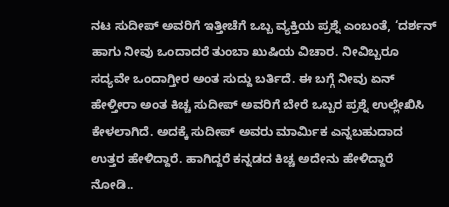ನಟ ಸುದೀಪ್ ಅವರಿಗೆ ಇತ್ತೀಚೆಗೆ ಒಬ್ಬ ವ್ಯಕ್ತಿಯ ಪ್ರಶ್ನೆ ಎಂಬಂತೆ, ‘ದರ್ಶನ್ ಹಾಗು ನೀವು ಒಂದಾದರೆ ತುಂಬಾ ಖುಷಿಯ ವಿಚಾರ. ನೀವಿಬ್ಬರೂ ಸದ್ಯವೇ ಒಂದಾಗ್ತೀರ ಅಂತ ಸುದ್ದು ಬರ್ತಿದೆ. ಈ ಬಗ್ಗೆ ನೀವು ಏನ್ ಹೇಳ್ತೀರಾ ಅಂತ ಕಿಚ್ಚ ಸುದೀಪ್ ಅವರಿಗೆ ಬೇರೆ ಒಬ್ಬರ ಪ್ರಶ್ನೆ ಉಲ್ಲೇಖಿಸಿ ಕೇಳಲಾಗಿದೆ. ಅದಕ್ಕೆ ಸುದೀಪ್ ಅವರು ಮಾರ್ಮಿಕ ಎನ್ನಬಹುದಾದ ಉತ್ತರ ಹೇಳಿದ್ದಾರೆ. ಹಾಗಿದ್ದರೆ ಕನ್ನಡದ ಕಿಚ್ಚ ಅದೇನು ಹೇಳಿದ್ದಾರೆ ನೋಡಿ..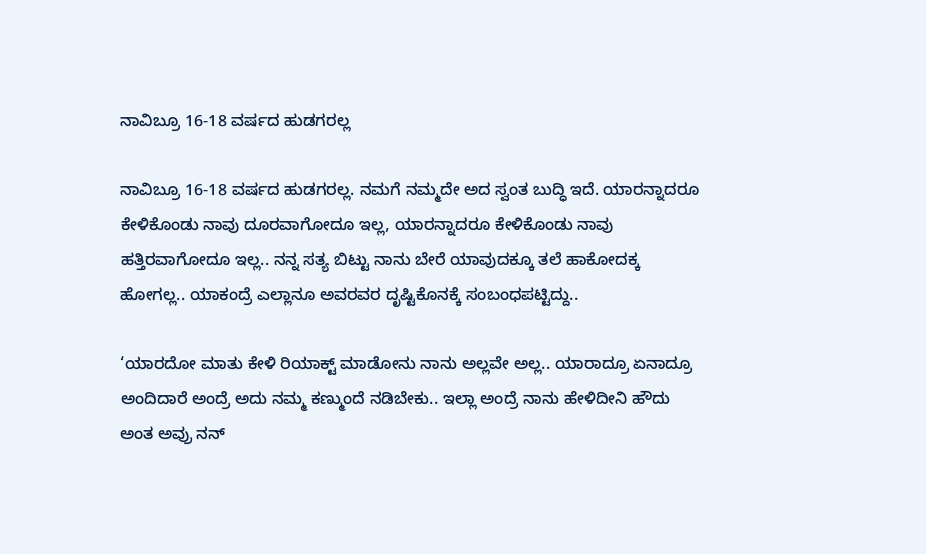ನಾವಿಬ್ರೂ 16-18 ವರ್ಷದ ಹುಡಗರಲ್ಲ

ನಾವಿಬ್ರೂ 16-18 ವರ್ಷದ ಹುಡಗರಲ್ಲ. ನಮಗೆ ನಮ್ಮದೇ ಅದ ಸ್ವಂತ ಬುದ್ಧಿ ಇದೆ. ಯಾರನ್ನಾದರೂ ಕೇಳಿಕೊಂಡು ನಾವು ದೂರವಾಗೋದೂ ಇಲ್ಲ, ಯಾರನ್ನಾದರೂ ಕೇಳಿಕೊಂಡು ನಾವು ಹತ್ತಿರವಾಗೋದೂ ಇಲ್ಲ.. ನನ್ನ ಸತ್ಯ ಬಿಟ್ಟು ನಾನು ಬೇರೆ ಯಾವುದಕ್ಕೂ ತಲೆ ಹಾಕೋದಕ್ಕ ಹೋಗಲ್ಲ.. ಯಾಕಂದ್ರೆ ಎಲ್ಲಾನೂ ಅವರವರ ದೃಷ್ಟಿಕೊನಕ್ಕೆ ಸಂಬಂಧಪಟ್ಟಿದ್ದು..

‘ಯಾರದೋ ಮಾತು ಕೇಳಿ ರಿಯಾಕ್ಟ್ ಮಾಡೋನು ನಾನು ಅಲ್ಲವೇ ಅಲ್ಲ.. ಯಾರಾದ್ರೂ ಏನಾದ್ರೂ ಅಂದಿದಾರೆ ಅಂದ್ರೆ ಅದು ನಮ್ಮ ಕಣ್ಮುಂದೆ ನಡಿಬೇಕು.. ಇಲ್ಲಾ ಅಂದ್ರೆ ನಾನು ಹೇಳಿದೀನಿ ಹೌದು ಅಂತ ಅವ್ರು ನನ್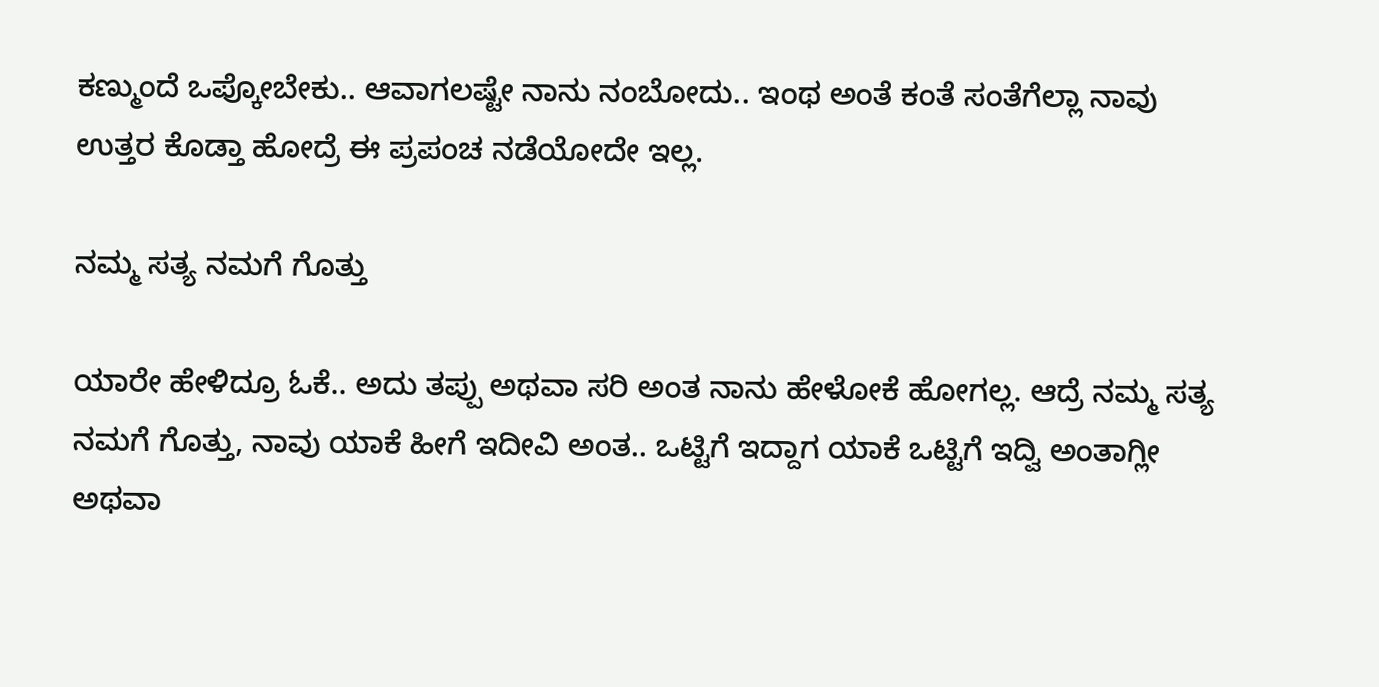ಕಣ್ಮುಂದೆ ಒಪ್ಕೋಬೇಕು.. ಆವಾಗಲಷ್ಟೇ ನಾನು ನಂಬೋದು.. ಇಂಥ ಅಂತೆ ಕಂತೆ ಸಂತೆಗೆಲ್ಲಾ ನಾವು ಉತ್ತರ ಕೊಡ್ತಾ ಹೋದ್ರೆ ಈ ಪ್ರಪಂಚ ನಡೆಯೋದೇ ಇಲ್ಲ.

ನಮ್ಮ ಸತ್ಯ ನಮಗೆ ಗೊತ್ತು

ಯಾರೇ ಹೇಳಿದ್ರೂ ಓಕೆ.. ಅದು ತಪ್ಪು ಅಥವಾ ಸರಿ ಅಂತ ನಾನು ಹೇಳೋಕೆ ಹೋಗಲ್ಲ. ಆದ್ರೆ ನಮ್ಮ ಸತ್ಯ ನಮಗೆ ಗೊತ್ತು, ನಾವು ಯಾಕೆ ಹೀಗೆ ಇದೀವಿ ಅಂತ.. ಒಟ್ಟಿಗೆ ಇದ್ದಾಗ ಯಾಕೆ ಒಟ್ಟಿಗೆ ಇದ್ವಿ ಅಂತಾಗ್ಲೀ ಅಥವಾ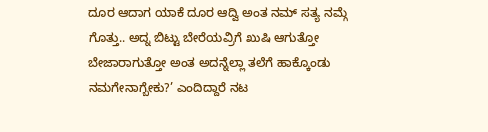ದೂರ ಆದಾಗ ಯಾಕೆ ದೂರ ಆದ್ವಿ ಅಂತ ನಮ್ ಸತ್ಯ ನಮ್ಗೆ ಗೊತ್ತು.. ಅದ್ನ ಬಿಟ್ಟು ಬೇರೆಯವ್ರಿಗೆ ಖುಷಿ ಆಗುತ್ತೋ ಬೇಜಾರಾಗುತ್ತೋ ಅಂತ ಅದನ್ನೆಲ್ಲಾ ತಲೆಗೆ ಹಾಕ್ಕೊಂಡು ನಮಗೇನಾಗ್ಬೇಕು?’ ಎಂದಿದ್ದಾರೆ ನಟ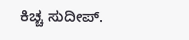ಕಿಚ್ಚ ಸುದೀಪ್.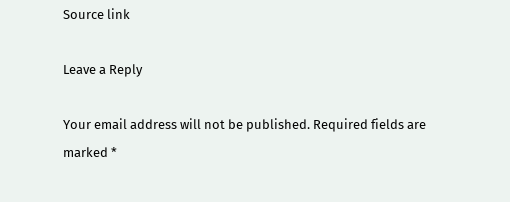Source link

Leave a Reply

Your email address will not be published. Required fields are marked *